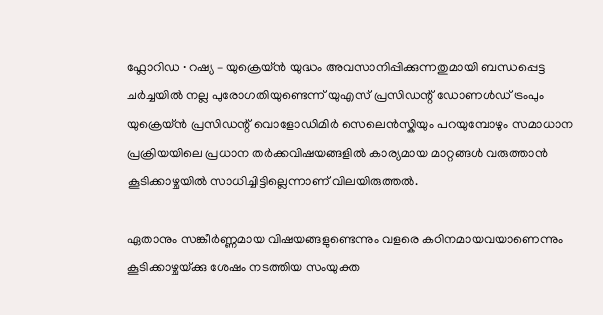ഫ്ലോറിഡ ∙ റഷ്യ – യുക്രെയ്‌ൻ യുദ്ധം അവസാനിപ്പിക്കുന്നതുമായി ബന്ധപ്പെട്ട ചർച്ചയിൽ നല്ല പുരോഗതിയുണ്ടെന്ന് യുഎസ് പ്രസിഡന്റ് ഡോണൾഡ് ട്രംപും യുക്രെയ്‌ൻ പ്രസിഡന്റ് വൊളോഡിമിർ സെലെൻസ്കിയും പറയുമ്പോഴും സമാധാന പ്രക്രിയയിലെ പ്രധാന തർക്കവിഷയങ്ങളിൽ കാര്യമായ മാറ്റങ്ങൾ വരുത്താൻ കൂടിക്കാഴ്ചയിൽ സാധിച്ചിട്ടില്ലെന്നാണ് വിലയിരുത്തൽ‌.

ഏതാനും സങ്കീർണ്ണമായ വിഷയങ്ങളുണ്ടെന്നും വളരെ കഠിനമായവയാണെന്നും കൂടിക്കാഴ്ചയ്‌ക്കു ശേഷം നടത്തിയ സംയുക്ത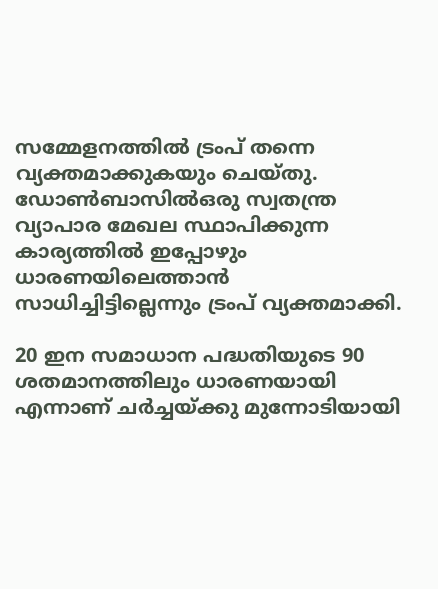സമ്മേളനത്തിൽ ട്രംപ് തന്നെ വ്യക്തമാക്കുകയും ചെയ്തു. ഡോൺബാസിൽഒരു സ്വതന്ത്ര വ്യാപാര മേഖല സ്ഥാപിക്കുന്ന കാര്യത്തിൽ ഇപ്പോഴും ധാരണയിലെത്താൻ സാധിച്ചിട്ടില്ലെന്നും ട്രംപ് വ്യക്തമാക്കി.

20 ഇന സമാധാന പദ്ധതിയുടെ 90 ശതമാനത്തിലും ധാരണയായി എന്നാണ് ചർച്ചയ്ക്കു മുന്നോടിയായി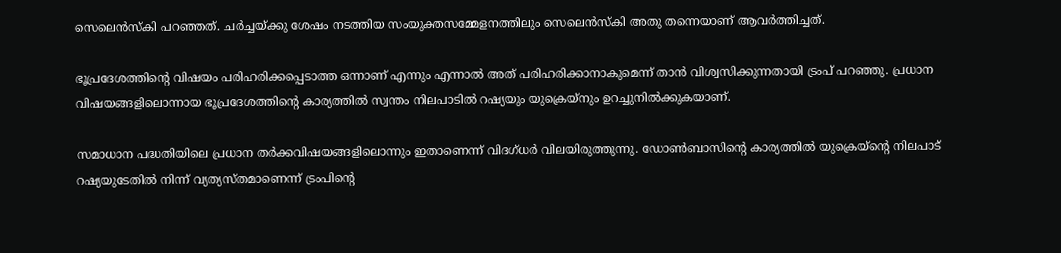സെലെൻസ്കി പറഞ്ഞത്. ചർച്ചയ്ക്കു ശേഷം നടത്തിയ സംയുക്തസമ്മേളനത്തിലും സെലെൻസ്കി അതു തന്നെയാണ് ആവർത്തിച്ചത്.

ഭൂപ്രദേശത്തിന്റെ വിഷയം പരിഹരിക്കപ്പെടാത്ത ഒന്നാണ് എന്നും എന്നാൽ അത് പരിഹരിക്കാനാകുമെന്ന് താൻ വിശ്വസിക്കുന്നതായി ട്രംപ് പറഞ്ഞു. പ്രധാന വിഷയങ്ങളിലൊന്നായ ഭൂപ്രദേശത്തിന്റെ കാര്യത്തിൽ സ്വന്തം നിലപാടിൽ റഷ്യയും യുക്രെയ്‌‌നും ഉറച്ചുനിൽക്കുകയാണ്.

സമാധാന പദ്ധതിയിലെ പ്രധാന തർക്കവിഷയങ്ങളിലൊന്നും ഇതാണെന്ന് വിദഗ്ധർ വിലയിരുത്തുന്നു. ഡോൺബാസിന്റെ കാര്യത്തിൽ യുക്രെയ്‌‌ന്റെ നിലപാട് റഷ്യയുടേതിൽ നിന്ന് വ്യത്യസ്തമാണെന്ന് ട്രംപിന്റെ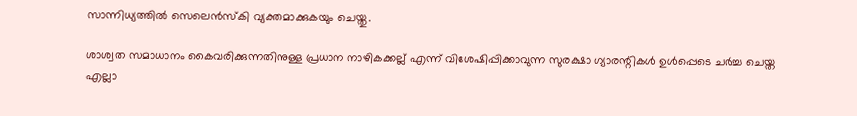സാന്നിധ്യത്തിൽ സെലെൻസ്കി വ്യക്തമാക്കുകയും ചെയ്തു.

ശാശ്വത സമാധാനം കൈവരിക്കുന്നതിനുള്ള പ്രധാന നാഴികക്കല്ല് എന്ന് വിശേഷിപ്പിക്കാവുന്ന സുരക്ഷാ ഗ്യാരന്റികൾ ഉൾപ്പെടെ ചർച്ച ചെയ്ത എല്ലാ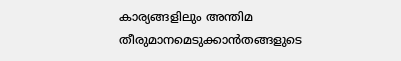കാര്യങ്ങളിലും അന്തിമ തീരുമാനമെടുക്കാൻതങ്ങളുടെ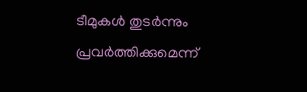ടീമുകൾ തുടർന്നും പ്രവർത്തിക്കുമെന്ന്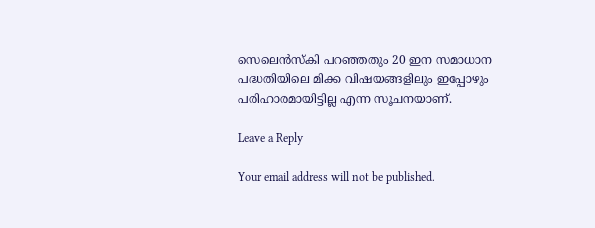സെലെൻസ്കി പറഞ്ഞതും 20 ഇന സമാധാന പദ്ധതിയിലെ മിക്ക വിഷയങ്ങളിലും ഇപ്പോഴും പരിഹാരമായിട്ടില്ല എന്ന സൂചനയാണ്.

Leave a Reply

Your email address will not be published.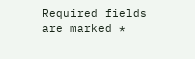Required fields are marked *